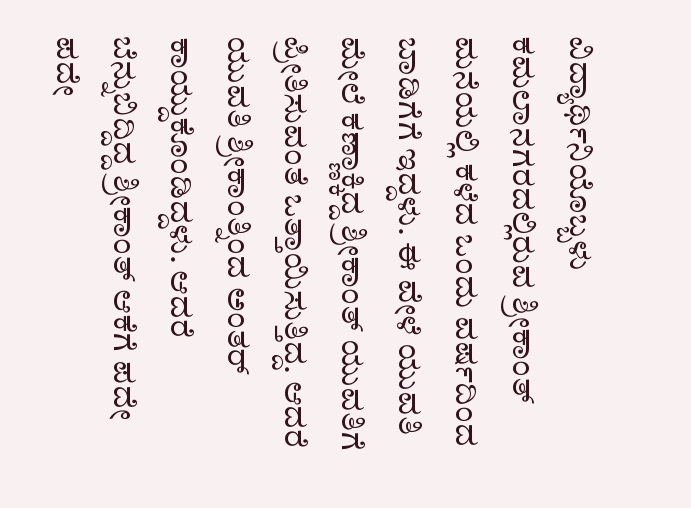ವಿದ್ಯಾರ್ಥಿನಿಯೊಬ್ಬಳು ಕಮಲಾನಗರದಲ್ಲಿರುವ ಶ್ರೀಕಾಂತ್ ಮನೆಯಲ್ಲಿ ಕಳೆದ ಒಂದು ವರ್ಷದಿಂದ ಬಾಡಿಗೆಗೆ ಇದ್ದಳು. ಈ ವೇಳೆ ಯುವತಿ ಮೇಲೆ ಕಣ್ಣಾಕ್ಕಿದ್ದ ಶ್ರೀಕಾಂತ್ ಯುವತಿಗೆ ಪ್ರೀತಿಸುವಂತೆ ಒತ್ತಾಯಿಸುತ್ತಿದ್ದ. ಆದರೆ ಯುವತಿ ಶ್ರೀಕಾಂತ್ನಿಂದ ಅಂತರ್ ಕಾಯ್ದುಕೊಂಡಿದ್ದಳು. ಆದರೆ ಬೆನ್ನುಬಿದ್ದಿದ್ದ ಶ್ರೀಕಾಂತ್ ಆಕೆಗೆ ಪದೇ ಪದೇ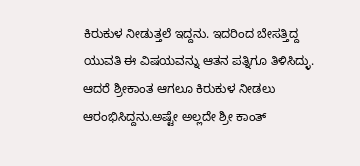ಕಿರುಕುಳ ನೀಡುತ್ತಲೆ ಇದ್ದನು. ಇದರಿಂದ ಬೇಸತ್ತಿದ್ದ ಯುವತಿ ಈ ವಿಷಯವನ್ನು ಆತನ ಪತ್ನಿಗೂ ತಿಳಿಸಿದ್ಳು. ಆದರೆ ಶ್ರೀಕಾಂತ ಆಗಲೂ ಕಿರುಕುಳ ನೀಡಲು ಆರಂಭಿಸಿದ್ದನು.ಅಷ್ಟೇ ಅಲ್ಲದೇ ಶ್ರೀ ಕಾಂತ್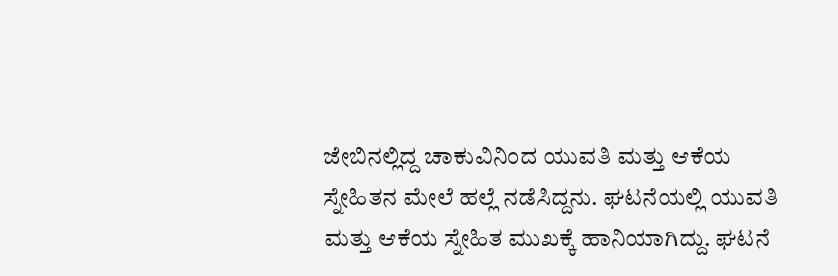ಜೇಬಿನಲ್ಲಿದ್ದ ಚಾಕುವಿನಿಂದ ಯುವತಿ ಮತ್ತು ಆಕೆಯ ಸ್ನೇಹಿತನ ಮೇಲೆ ಹಲ್ಲೆ ನಡೆಸಿದ್ದನು. ಘಟನೆಯಲ್ಲಿ ಯುವತಿ ಮತ್ತು ಆಕೆಯ ಸ್ನೇಹಿತ ಮುಖಕ್ಕೆ ಹಾನಿಯಾಗಿದ್ದು. ಘಟನೆ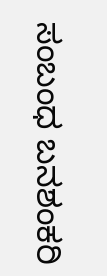ಸಂಬಂಧ ಬನಶಂಕರಿ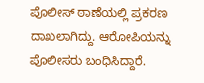ಪೊಲೀಸ್ ಠಾಣೆಯಲ್ಲಿ ಪ್ರಕರಣ ದಾಖಲಾಗಿದ್ದು. ಆರೋಪಿಯನ್ನು ಪೊಲೀಸರು ಬಂಧಿಸಿದ್ದಾರೆ.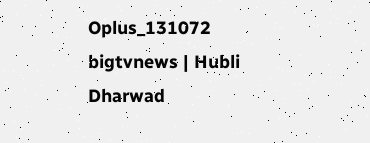Oplus_131072
bigtvnews | Hubli Dharwad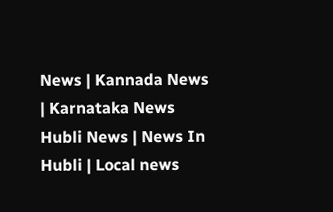News | Kannada News | Karnataka News Hubli News | News In Hubli | Local news